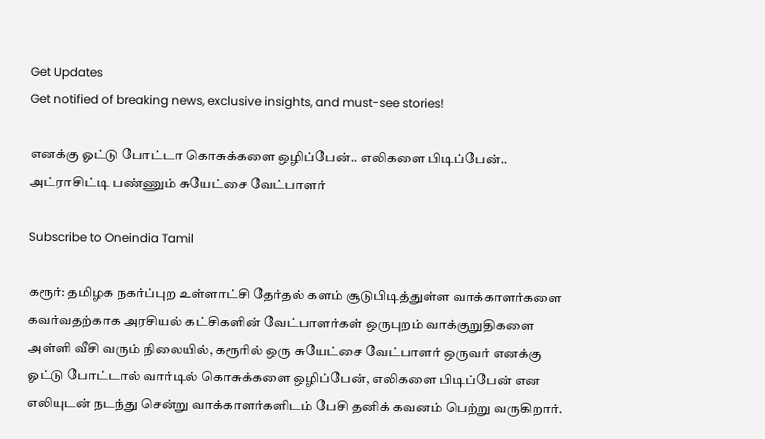Get Updates
Get notified of breaking news, exclusive insights, and must-see stories!

எனக்கு ஓட்டு போட்டா கொசுக்களை ஒழிப்பேன்.. எலிகளை பிடிப்பேன்.. அட்ராசிட்டி பண்ணும் சுயேட்சை வேட்பாளர்

Subscribe to Oneindia Tamil

கரூர்: தமிழக நகர்ப்புற உள்ளாட்சி தேர்தல் களம் சூடுபிடித்துள்ள வாக்காளர்களை கவர்வதற்காக அரசியல் கட்சிகளின் வேட்பாளர்கள் ஒருபுறம் வாக்குறுதிகளை அள்ளி வீசி வரும் நிலையில், கரூரில் ஒரு சுயேட்சை வேட்பாளர் ஒருவர் எனக்கு ஓட்டு போட்டால் வார்டில் கொசுக்களை ஒழிப்பேன், எலிகளை பிடிப்பேன் என எலியுடன் நடந்து சென்று வாக்காளர்களிடம் பேசி தனிக் கவனம் பெற்று வருகிறார்.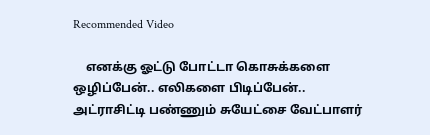Recommended Video

    எனக்கு ஓட்டு போட்டா கொசுக்களை ஒழிப்பேன்.. எலிகளை பிடிப்பேன்.. அட்ராசிட்டி பண்ணும் சுயேட்சை வேட்பாளர்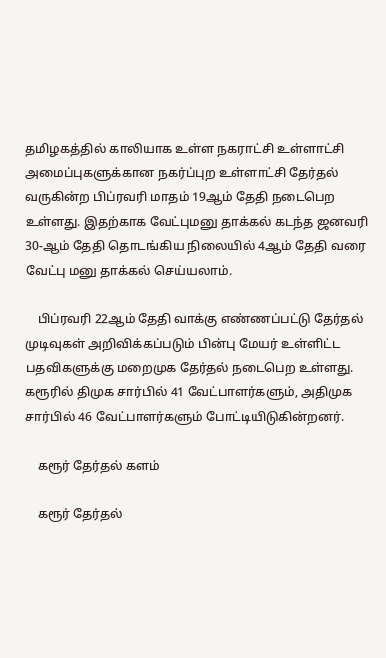தமிழகத்தில் காலியாக உள்ள நகராட்சி உள்ளாட்சி அமைப்புகளுக்கான நகர்ப்புற உள்ளாட்சி தேர்தல் வருகின்ற பிப்ரவரி மாதம் 19ஆம் தேதி நடைபெற உள்ளது. இதற்காக வேட்புமனு தாக்கல் கடந்த ஜனவரி 30-ஆம் தேதி தொடங்கிய நிலையில் 4ஆம் தேதி வரை வேட்பு மனு தாக்கல் செய்யலாம்.

    பிப்ரவரி 22ஆம் தேதி வாக்கு எண்ணப்பட்டு தேர்தல் முடிவுகள் அறிவிக்கப்படும் பின்பு மேயர் உள்ளிட்ட பதவிகளுக்கு மறைமுக தேர்தல் நடைபெற உள்ளது. கரூரில் திமுக சார்பில் 41 வேட்பாளர்களும், அதிமுக சார்பில் 46 வேட்பாளர்களும் போட்டியிடுகின்றனர்.

    கரூர் தேர்தல் களம்

    கரூர் தேர்தல்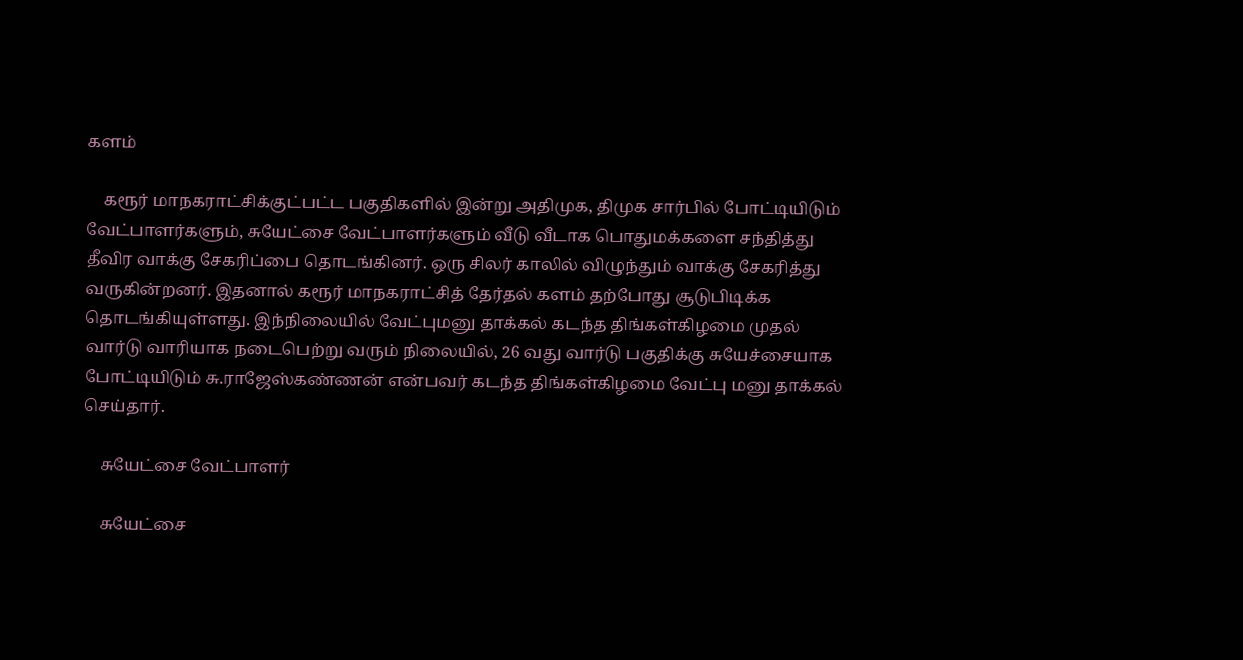களம்

    கரூர் மாநகராட்சிக்குட்பட்ட பகுதிகளில் இன்று அதிமுக, திமுக சார்பில் போட்டியிடும் வேட்பாளர்களும், சுயேட்சை வேட்பாளர்களும் வீடு வீடாக பொதுமக்களை சந்தித்து தீவிர வாக்கு சேகரிப்பை தொடங்கினர். ஒரு சிலர் காலில் விழுந்தும் வாக்கு சேகரித்து வருகின்றனர். இதனால் கரூர் மாநகராட்சித் தேர்தல் களம் தற்போது சூடுபிடிக்க தொடங்கியுள்ளது. இந்நிலையில் வேட்புமனு தாக்கல் கடந்த திங்கள்கிழமை முதல் வார்டு வாரியாக நடைபெற்று வரும் நிலையில், 26 வது வார்டு பகுதிக்கு சுயேச்சையாக போட்டியிடும் சு.ராஜேஸ்கண்ணன் என்பவர் கடந்த திங்கள்கிழமை வேட்பு மனு தாக்கல் செய்தார்.

    சுயேட்சை வேட்பாளர்

    சுயேட்சை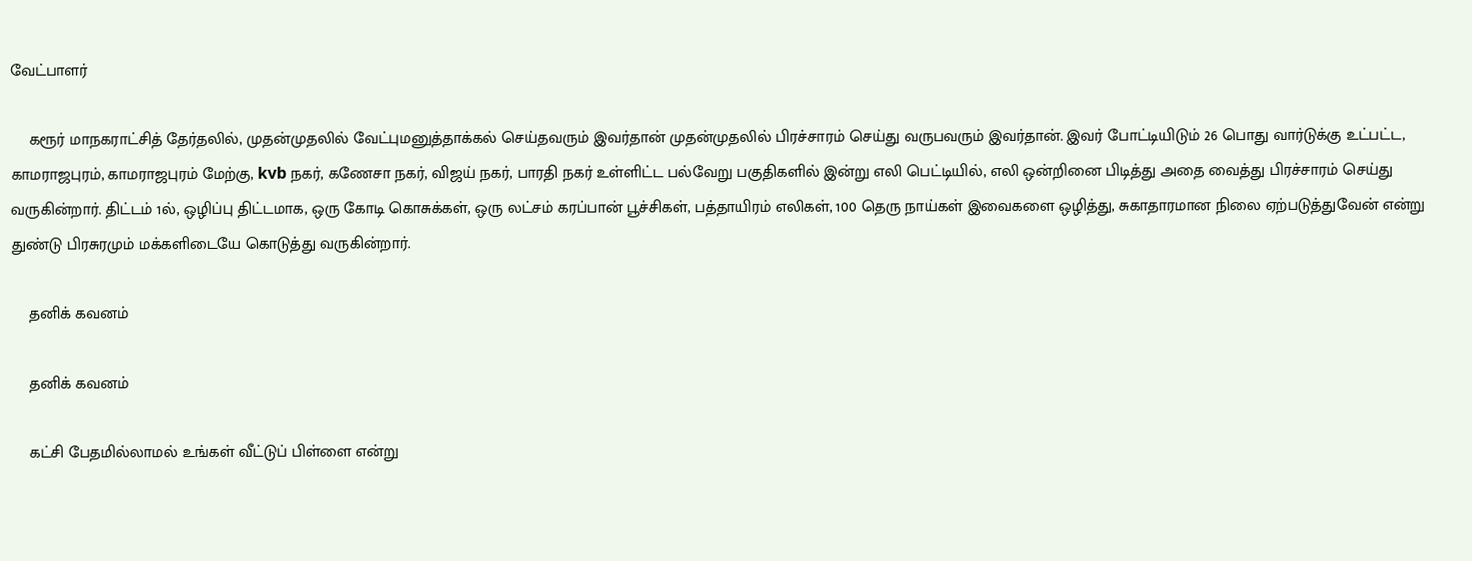வேட்பாளர்

    கரூர் மாநகராட்சித் தேர்தலில், முதன்முதலில் வேட்புமனுத்தாக்கல் செய்தவரும் இவர்தான் முதன்முதலில் பிரச்சாரம் செய்து வருபவரும் இவர்தான். இவர் போட்டியிடும் 26 பொது வார்டுக்கு உட்பட்ட, காமராஜபுரம், காமராஜபுரம் மேற்கு, kvb நகர், கணேசா நகர், விஜய் நகர், பாரதி நகர் உள்ளிட்ட பல்வேறு பகுதிகளில் இன்று எலி பெட்டியில், எலி ஒன்றினை பிடித்து அதை வைத்து பிரச்சாரம் செய்து வருகின்றார். திட்டம் 1ல், ஒழிப்பு திட்டமாக, ஒரு கோடி கொசுக்கள், ஒரு லட்சம் கரப்பான் பூச்சிகள், பத்தாயிரம் எலிகள், 100 தெரு நாய்கள் இவைகளை ஒழித்து, சுகாதாரமான நிலை ஏற்படுத்துவேன் என்று துண்டு பிரசுரமும் மக்களிடையே கொடுத்து வருகின்றார்.

    தனிக் கவனம்

    தனிக் கவனம்

    கட்சி பேதமில்லாமல் உங்கள் வீட்டுப் பிள்ளை என்று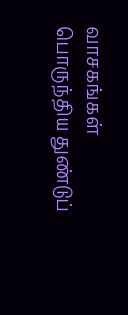வாசகங்கள் பொருந்திய துண்டுப்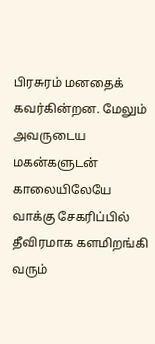பிரசுரம் மனதைக் கவர்கின்றன. மேலும் அவருடைய மகன்களுடன் காலையிலேயே வாக்கு சேகரிப்பில் தீவிரமாக களமிறங்கி வரும்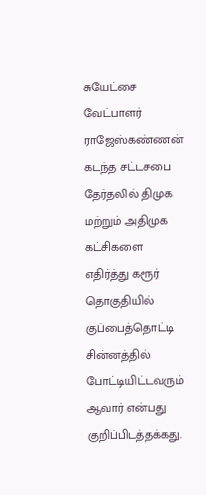சுயேட்சை வேட்பாளர் ராஜேஸ்கண்ணன் கடந்த சட்டசபை தேர்தலில் திமுக மற்றும் அதிமுக கட்சிகளை எதிர்த்து கரூர் தொகுதியில் குப்பைத்தொட்டி சின்னத்தில் போட்டியிட்டவரும் ஆவார் என்பது குறிப்பிடத்தக்கது.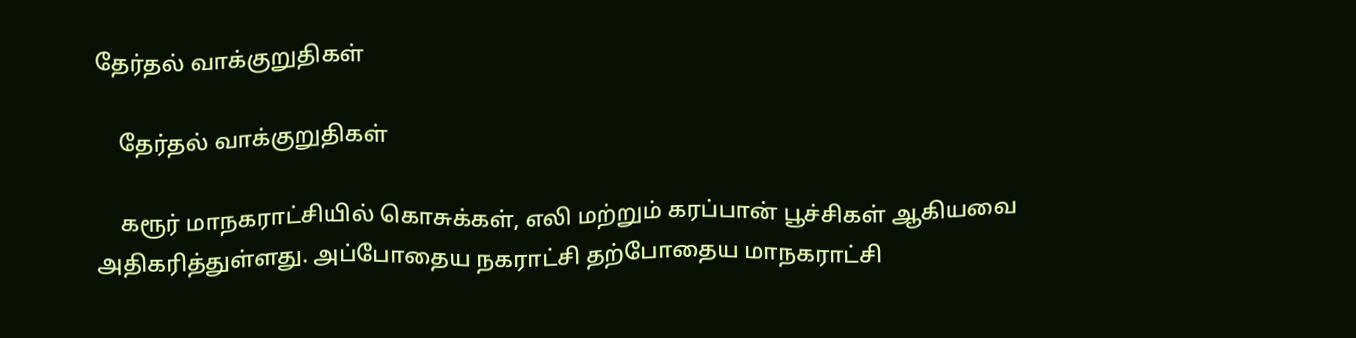தேர்தல் வாக்குறுதிகள்

    தேர்தல் வாக்குறுதிகள்

    கரூர் மாநகராட்சியில் கொசுக்கள், எலி மற்றும் கரப்பான் பூச்சிகள் ஆகியவை அதிகரித்துள்ளது. அப்போதைய நகராட்சி தற்போதைய மாநகராட்சி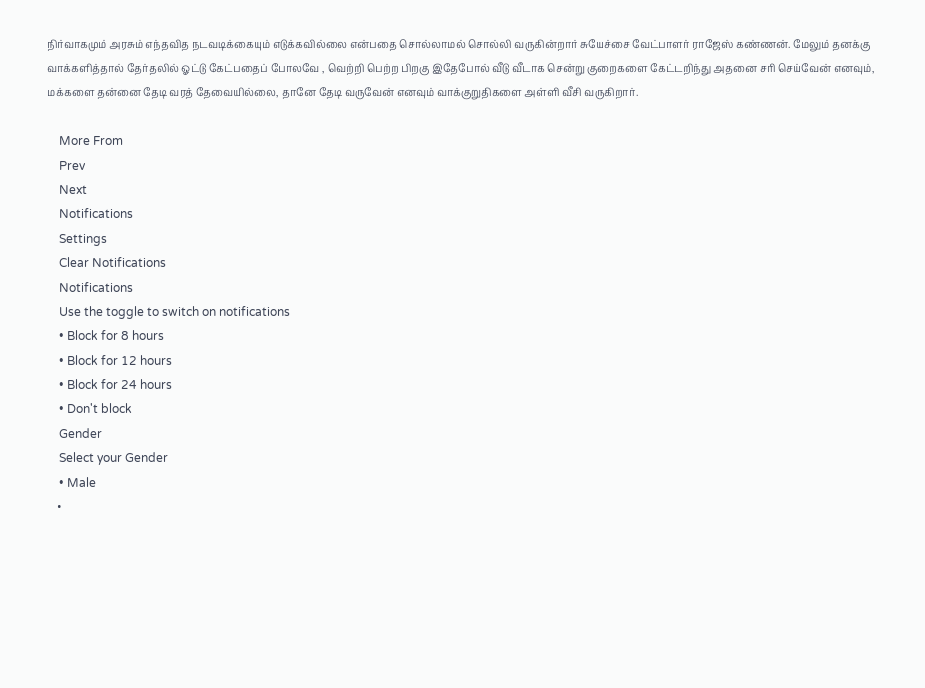நிர்வாகமும் அரசும் எந்தவித நடவடிக்கையும் எடுக்கவில்லை என்பதை சொல்லாமல் சொல்லி வருகின்றார் சுயேச்சை வேட்பாளர் ராஜேஸ் கண்ணன். மேலும் தனக்கு வாக்களித்தால் தேர்தலில் ஓட்டு கேட்பதைப் போலவே , வெற்றி பெற்ற பிறகு இதேபோல் வீடு வீடாக சென்று குறைகளை கேட்டறிந்து அதனை சரி செய்வேன் எனவும், மக்களை தன்னை தேடி வரத் தேவையில்லை, தானே தேடி வருவேன் எனவும் வாக்குறுதிகளை அள்ளி வீசி வருகிறார்.

    More From
    Prev
    Next
    Notifications
    Settings
    Clear Notifications
    Notifications
    Use the toggle to switch on notifications
    • Block for 8 hours
    • Block for 12 hours
    • Block for 24 hours
    • Don't block
    Gender
    Select your Gender
    • Male
    •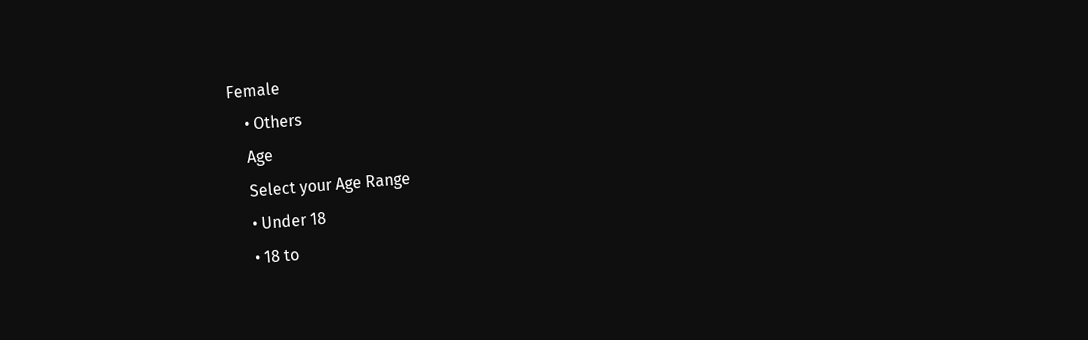Female
    • Others
    Age
    Select your Age Range
    • Under 18
    • 18 to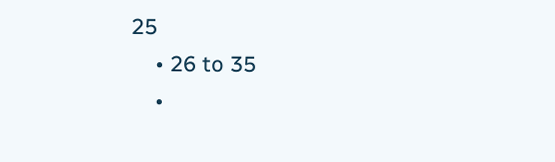25
    • 26 to 35
    •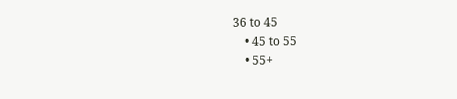36 to 45
    • 45 to 55
    • 55+